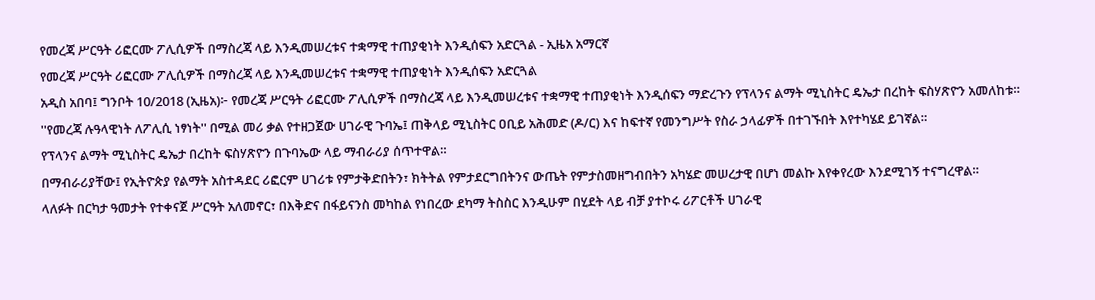የመረጃ ሥርዓት ሪፎርሙ ፖሊሲዎች በማስረጃ ላይ እንዲመሠረቱና ተቋማዊ ተጠያቂነት እንዲሰፍን አድርጓል - ኢዜአ አማርኛ
የመረጃ ሥርዓት ሪፎርሙ ፖሊሲዎች በማስረጃ ላይ እንዲመሠረቱና ተቋማዊ ተጠያቂነት እንዲሰፍን አድርጓል
አዲስ አበባ፤ ግንቦት 10/2018 (ኢዜአ)፦ የመረጃ ሥርዓት ሪፎርሙ ፖሊሲዎች በማስረጃ ላይ እንዲመሠረቱና ተቋማዊ ተጠያቂነት እንዲሰፍን ማድረጉን የፕላንና ልማት ሚኒስትር ዴኤታ በረከት ፍስሃጽዮን አመለከቱ።
''የመረጃ ሉዓላዊነት ለፖሊሲ ነፃነት'' በሚል መሪ ቃል የተዘጋጀው ሀገራዊ ጉባኤ፤ ጠቅላይ ሚኒስትር ዐቢይ አሕመድ (ዶ/ር) እና ከፍተኛ የመንግሥት የስራ ኃላፊዎች በተገኙበት እየተካሄደ ይገኛል።
የፕላንና ልማት ሚኒስትር ዴኤታ በረከት ፍስሃጽዮን በጉባኤው ላይ ማብራሪያ ሰጥተዋል።
በማብራሪያቸው፤ የኢትዮጵያ የልማት አስተዳደር ሪፎርም ሀገሪቱ የምታቅድበትን፣ ክትትል የምታደርግበትንና ውጤት የምታስመዘግብበትን አካሄድ መሠረታዊ በሆነ መልኩ እየቀየረው እንደሚገኝ ተናግረዋል።
ላለፉት በርካታ ዓመታት የተቀናጀ ሥርዓት አለመኖር፣ በእቅድና በፋይናንስ መካከል የነበረው ደካማ ትስስር እንዲሁም በሂደት ላይ ብቻ ያተኮሩ ሪፖርቶች ሀገራዊ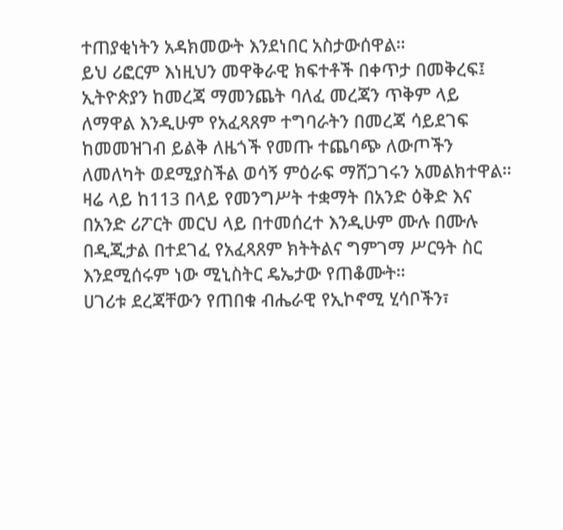ተጠያቂነትን አዳክመውት እንደነበር አስታውሰዋል።
ይህ ሪፎርም እነዚህን መዋቅራዊ ክፍተቶች በቀጥታ በመቅረፍ፤ ኢትዮጵያን ከመረጃ ማመንጨት ባለፈ መረጃን ጥቅም ላይ ለማዋል እንዲሁም የአፈጻጸም ተግባራትን በመረጃ ሳይደገፍ ከመመዝገብ ይልቅ ለዜጎች የመጡ ተጨባጭ ለውጦችን ለመለካት ወደሚያስችል ወሳኝ ምዕራፍ ማሸጋገሩን አመልክተዋል።
ዛሬ ላይ ከ113 በላይ የመንግሥት ተቋማት በአንድ ዕቅድ እና በአንድ ሪፖርት መርህ ላይ በተመሰረተ እንዲሁም ሙሉ በሙሉ በዲጂታል በተደገፈ የአፈጻጸም ክትትልና ግምገማ ሥርዓት ስር እንደሚሰሩም ነው ሚኒስትር ዴኤታው የጠቆሙት።
ሀገሪቱ ደረጃቸውን የጠበቁ ብሔራዊ የኢኮኖሚ ሂሳቦችን፣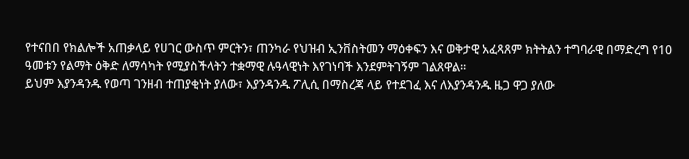የተናበበ የክልሎች አጠቃላይ የሀገር ውስጥ ምርትን፣ ጠንካራ የህዝብ ኢንቨስትመን ማዕቀፍን እና ወቅታዊ አፈጻጸም ክትትልን ተግባራዊ በማድረግ የ10 ዓመቱን የልማት ዕቅድ ለማሳካት የሚያስችላትን ተቋማዊ ሉዓላዊነት እየገነባች እንደምትገኝም ገልጸዋል።
ይህም እያንዳንዱ የወጣ ገንዘብ ተጠያቂነት ያለው፣ እያንዳንዱ ፖሊሲ በማስረጃ ላይ የተደገፈ እና ለእያንዳንዱ ዜጋ ዋጋ ያለው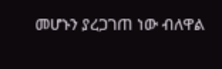መሆኑን ያረጋገጠ ነው ብለዋል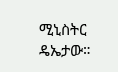ሚኒስትር ዴኤታው።